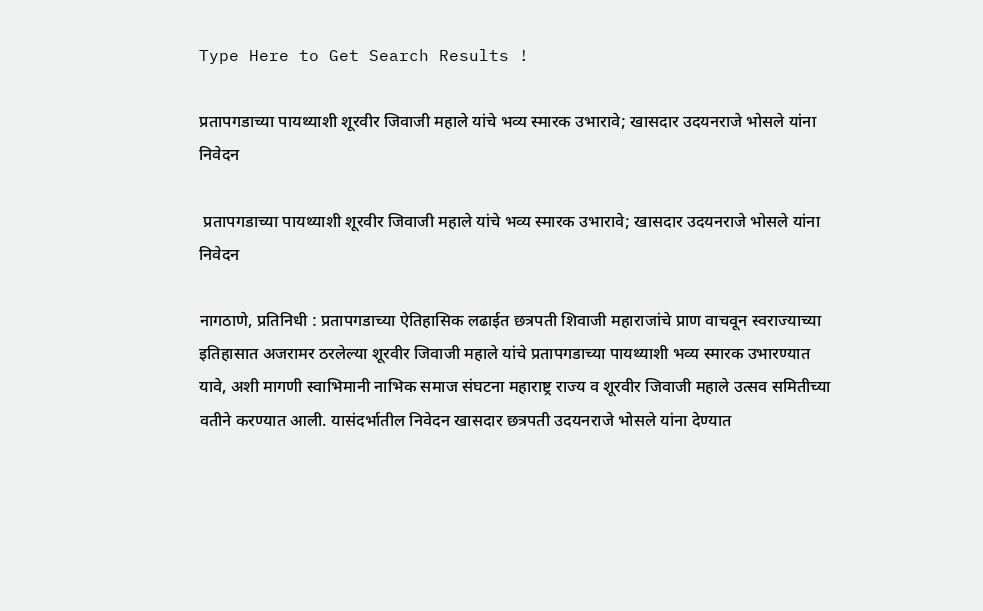Type Here to Get Search Results !

प्रतापगडाच्या पायथ्याशी शूरवीर जिवाजी महाले यांचे भव्य स्मारक उभारावे; खासदार उदयनराजे भोसले यांना निवेदन

 प्रतापगडाच्या पायथ्याशी शूरवीर जिवाजी महाले यांचे भव्य स्मारक उभारावे; खासदार उदयनराजे भोसले यांना निवेदन

नागठाणे, प्रतिनिधी : प्रतापगडाच्या ऐतिहासिक लढाईत छत्रपती शिवाजी महाराजांचे प्राण वाचवून स्वराज्याच्या इतिहासात अजरामर ठरलेल्या शूरवीर जिवाजी महाले यांचे प्रतापगडाच्या पायथ्याशी भव्य स्मारक उभारण्यात यावे, अशी मागणी स्वाभिमानी नाभिक समाज संघटना महाराष्ट्र राज्य व शूरवीर जिवाजी महाले उत्सव समितीच्या वतीने करण्यात आली. यासंदर्भातील निवेदन खासदार छत्रपती उदयनराजे भोसले यांना देण्यात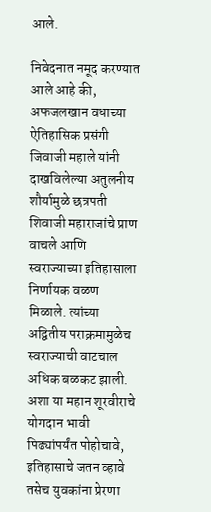आले.

निवेदनात नमूद करण्यात आले आहे की, अफजलखान वधाच्या ऐतिहासिक प्रसंगी जिवाजी महाले यांनी दाखविलेल्या अतुलनीय शौर्यामुळे छत्रपती शिवाजी महाराजांचे प्राण वाचले आणि स्वराज्याच्या इतिहासाला निर्णायक वळण मिळाले. त्यांच्या अद्वितीय पराक्रमामुळेच स्वराज्याची वाटचाल अधिक बळकट झाली. अशा या महान शूरवीराचे योगदान भावी पिढ्यांपर्यंत पोहोचावे, इतिहासाचे जतन व्हावे तसेच युवकांना प्रेरणा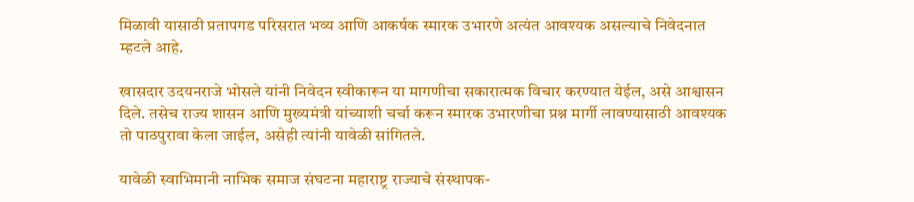मिळावी यासाठी प्रतापगड परिसरात भव्य आणि आकर्षक स्मारक उभारणे अत्यंत आवश्यक असल्याचे निवेदनात म्हटले आहे.

खासदार उदयनराजे भोसले यांनी निवेदन स्वीकारून या मागणीचा सकारात्मक विचार करण्यात येईल, असे आश्वासन दिले. तसेच राज्य शासन आणि मुख्यमंत्री यांच्याशी चर्चा करून स्मारक उभारणीचा प्रश्न मार्गी लावण्यासाठी आवश्यक तो पाठपुरावा केला जाईल, असेही त्यांनी यावेळी सांगितले.

यावेळी स्वाभिमानी नाभिक समाज संघटना महाराष्ट्र राज्याचे संस्थापक-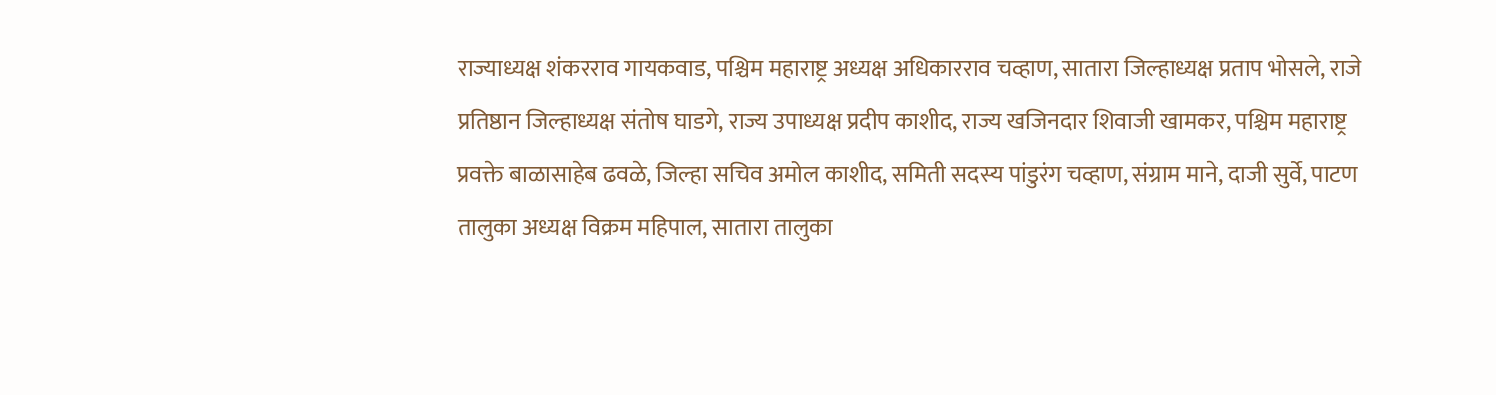राज्याध्यक्ष शंकरराव गायकवाड, पश्चिम महाराष्ट्र अध्यक्ष अधिकारराव चव्हाण, सातारा जिल्हाध्यक्ष प्रताप भोसले, राजे प्रतिष्ठान जिल्हाध्यक्ष संतोष घाडगे, राज्य उपाध्यक्ष प्रदीप काशीद, राज्य खजिनदार शिवाजी खामकर, पश्चिम महाराष्ट्र प्रवक्ते बाळासाहेब ढवळे, जिल्हा सचिव अमोल काशीद, समिती सदस्य पांडुरंग चव्हाण, संग्राम माने, दाजी सुर्वे, पाटण तालुका अध्यक्ष विक्रम महिपाल, सातारा तालुका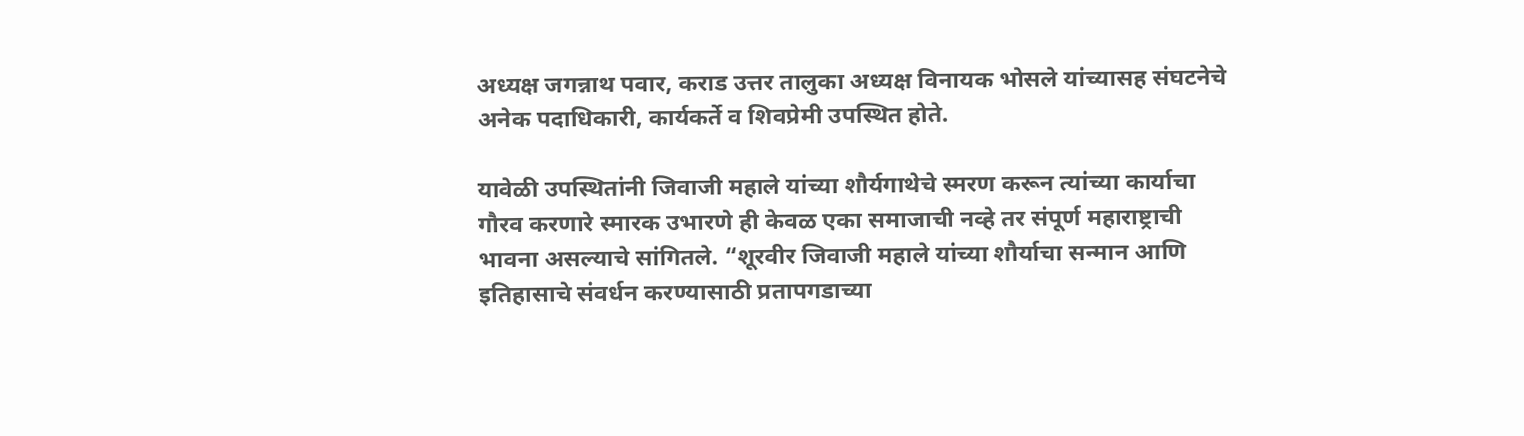अध्यक्ष जगन्नाथ पवार, कराड उत्तर तालुका अध्यक्ष विनायक भोसले यांच्यासह संघटनेचे अनेक पदाधिकारी, कार्यकर्ते व शिवप्रेमी उपस्थित होते.

यावेळी उपस्थितांनी जिवाजी महाले यांच्या शौर्यगाथेचे स्मरण करून त्यांच्या कार्याचा गौरव करणारे स्मारक उभारणे ही केवळ एका समाजाची नव्हे तर संपूर्ण महाराष्ट्राची भावना असल्याचे सांगितले. “शूरवीर जिवाजी महाले यांच्या शौर्याचा सन्मान आणि इतिहासाचे संवर्धन करण्यासाठी प्रतापगडाच्या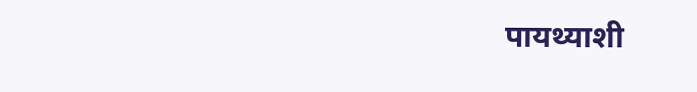पायथ्याशी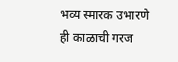भव्य स्मारक उभारणे ही काळाची गरज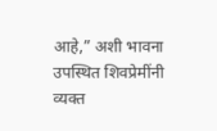आहे,” अशी भावना उपस्थित शिवप्रेमींनी व्यक्त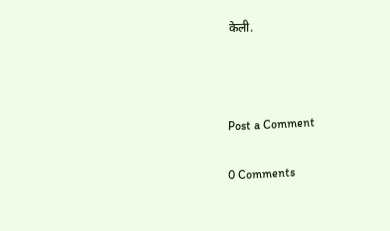केली.



Post a Comment

0 Comments